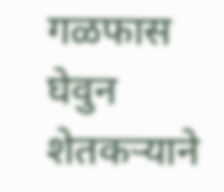गळफास घेवुन शेतकऱ्याने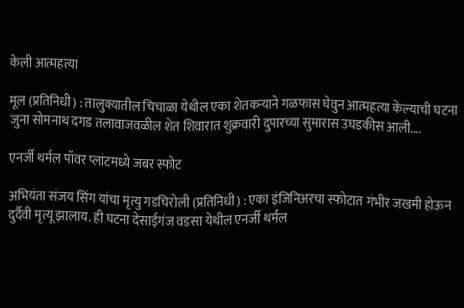केली आत्महत्या

मूल (प्रतिनिधी) : तालुक्यातील चिचाळा येथील एका शेतकऱ्याने गळफास घेवुन आत्महत्या केल्याची घटना जुना सोमनाथ दगड तलावाजवळील शेत शिवारात शुक्रवारी दुपारच्या सुमारास उघडकीस आली....

एनर्जी थर्मल पॉवर प्लांटमध्ये जबर स्फोट

अभियंता संजय सिंग यांचा मृत्यु गडचिरोली (प्रतिनिधी) : एका इंजिनिअरचा स्फोटात गंभीर जखमी होऊन दुर्दैवी मृत्यू झालाय. ही घटना देसाईगंज वडसा येथील एनर्जी थर्मल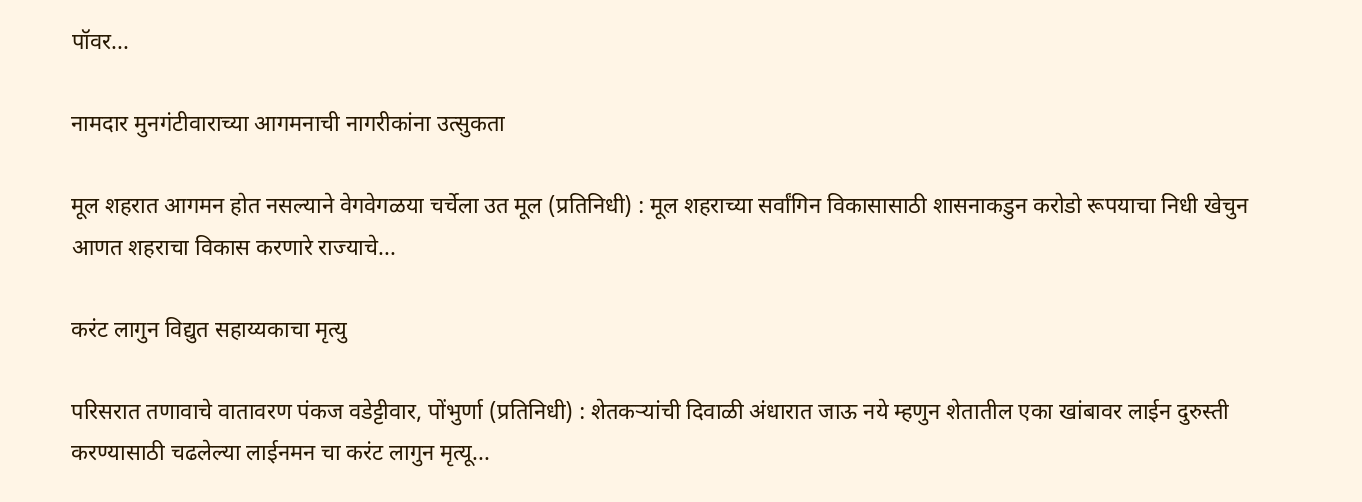पॉवर...

नामदार मुनगंटीवाराच्या आगमनाची नागरीकांना उत्सुकता

मूल शहरात आगमन होत नसल्याने वेगवेगळया चर्चेला उत मूल (प्रतिनिधी) : मूल शहराच्या सर्वांगिन विकासासाठी शासनाकडुन करोडो रूपयाचा निधी खेचुन आणत शहराचा विकास करणारे राज्याचे...

करंट लागुन विद्युत सहाय्यकाचा मृत्यु

परिसरात तणावाचे वातावरण पंकज वडेट्टीवार, पोंभुर्णा (प्रतिनिधी) : शेतकऱ्यांची दिवाळी अंधारात जाऊ नये म्हणुन शेतातील एका खांबावर लाईन दुरुस्ती करण्यासाठी चढलेल्या लाईनमन चा करंट लागुन मृत्यू...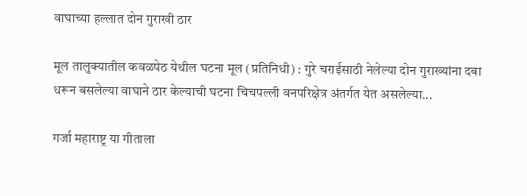वाघाच्या हल्लात दोन गुराखी ठार

मूल तालुक्यातील कवळपेठ येथील घटना मूल (प्रतिनिधी) : गुरे चराईसाठी नेलेल्या दोन गुराख्यांना दबा धरून बसलेल्या वाघाने ठार केल्याची घटना चिचपल्ली वनपरिक्षेत्र अंतर्गत येत असलेल्या...

गर्जा महाराष्ट्र या गीताला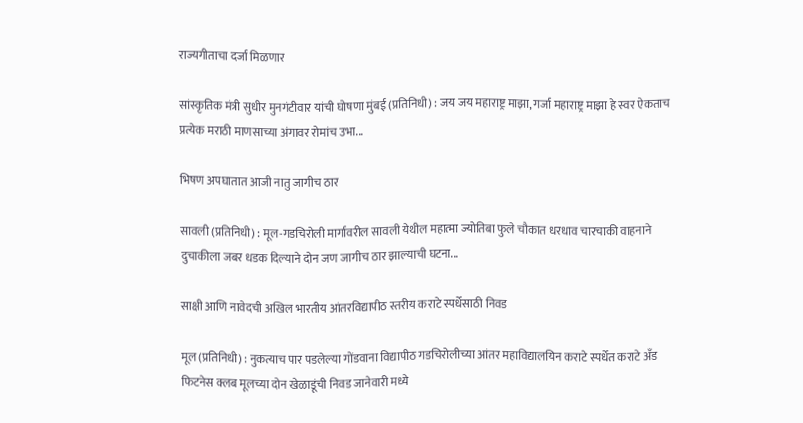राज्यगीताचा दर्जा मिळणार

सांस्कृतिक मंत्री सुधीर मुनगंटीवार यांची घोषणा मुंबई (प्रतिनिधी) : जय जय महाराष्ट्र माझा, गर्जा महाराष्ट्र माझा हे स्वर ऐकताच प्रत्येक मराठी माणसाच्या अंगावर रोमांच उभा...

भिषण अपघातात आजी नातु जागीच ठार

सावली (प्रतिनिधी) : मूल-गडचिरोली मार्गावरील सावली येथील महात्मा ज्योतिबा फुले चौकात धरधाव चारचाकी वाहनाने दुचाकीला जबर धडक दिल्याने दोन जण जागीच ठार झाल्याची घटना...

साक्षी आणि नावेदची अखिल भारतीय आंतरविद्यापीठ स्तरीय कराटे स्पर्धेसाठी निवड

मूल (प्रतिनिधी) : नुकत्याच पार पडलेल्या गोंडवाना विद्यापीठ गडचिरोलीच्या आंतर महाविद्यालयिन कराटे स्पर्धेत कराटे अँड फिटनेस क्लब मूलच्या दोन खेळाडूंची निवड जानेवारी मध्ये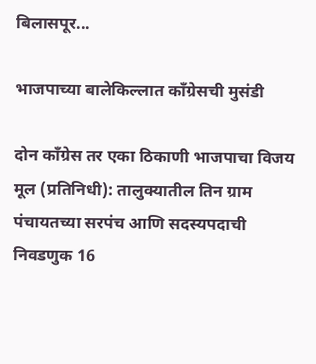बिलासपूर...

भाजपाच्या बालेकिल्लात कॉंग्रेसची मुसंडी

दोन कॉंग्रेस तर एका ठिकाणी भाजपाचा विजय मूल (प्रतिनिधी): तालुक्यातील तिन ग्राम पंचायतच्या सरपंच आणि सदस्यपदाची निवडणुक 16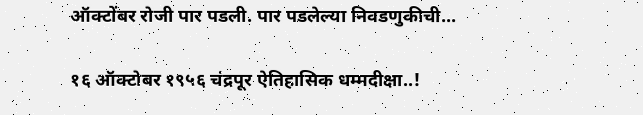ऑक्टोंबर रोजी पार पडली. पार पडलेल्या निवडणुकीची...

१६ ऑक्टोबर १९५६ चंद्रपूर ऐतिहासिक धम्मदीक्षा..!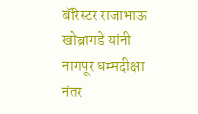बॅरिस्टर राजाभाऊ खोब्रागडे यांनी नागपूर धम्मदीक्षा नंतर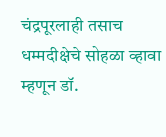चंद्रपूरलाही तसाच धम्मदीक्षेचे सोहळा व्हावा म्हणून डॉ.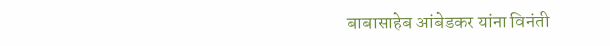बाबासाहेब आंबेडकर यांना विनंती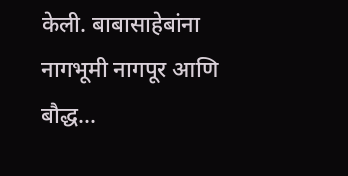केली. बाबासाहेबांना नागभूमी नागपूर आणि बौद्ध...